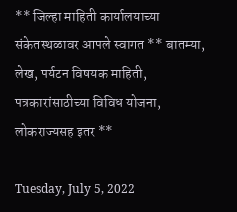** जिल्हा माहिती कार्यालयाच्या संकेतस्थळावर आपले स्वागत ** बातम्या, लेख, पर्यटन विषयक माहिती, पत्रकारांसाठीच्या विविध योजना, लोकराज्यसह इतर **

Tuesday, July 5, 2022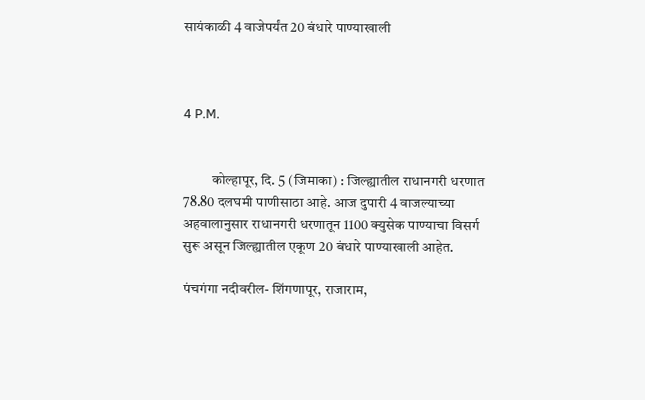सायंकाळी 4 वाजेपर्यंत 20 बंधारे पाण्याखाली



4 P.M.


          कोल्हापूर, दि. 5 (जिमाका) : जिल्ह्यातील राधानगरी धरणात 78.80 दलघमी पाणीसाठा आहे. आज दुपारी 4 वाजल्याच्या अहवालानुसार राधानगरी धरणातून 1100 क्युसेक पाण्याचा विसर्ग सुरू असून जिल्ह्यातील एकूण 20 बंधारे पाण्याखाली आहेत.

पंचगंगा नदीवरील- शिंगणापूर, राजाराम,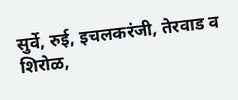सुर्वे, रुई, इचलकरंजी, तेरवाड व शिरोळ,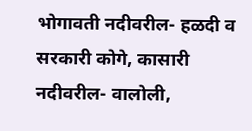भोगावती नदीवरील- हळदी व सरकारी कोगे, कासारी नदीवरील- वालोली,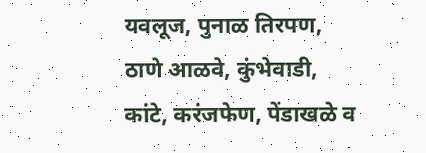यवलूज, पुनाळ तिरपण, ठाणे आळवे, कुंभेवाडी, कांटे, करंजफेण, पेंडाखळे व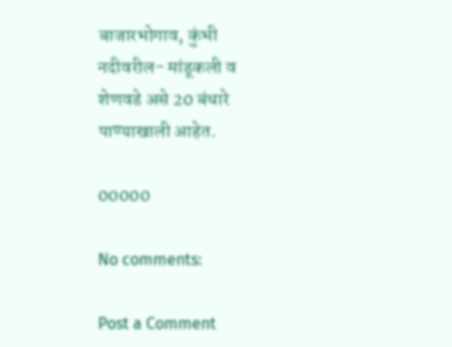बाजारभोगाव, कुंभी नदीवरील- मांडूकली व शेणवडे असे 20 बंधारे पाण्याखाली आहेत.

00000

No comments:

Post a Comment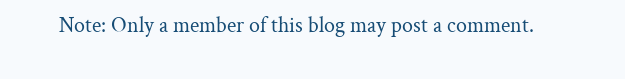Note: Only a member of this blog may post a comment.